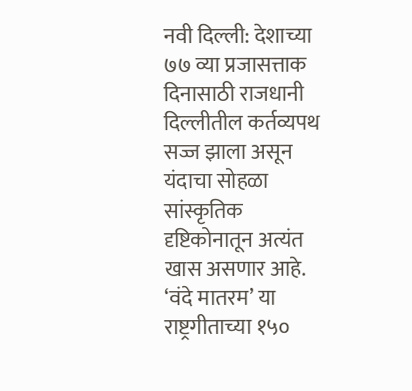नवी दिल्ली: देशाच्या ७७ व्या प्रजासत्ताक दिनासाठी राजधानी दिल्लीतील कर्तव्यपथ सज्ज झाला असून यंदाचा सोहळा सांस्कृतिक दृष्टिकोनातून अत्यंत खास असणार आहे. ‘वंदे मातरम’ या राष्ट्रगीताच्या १५०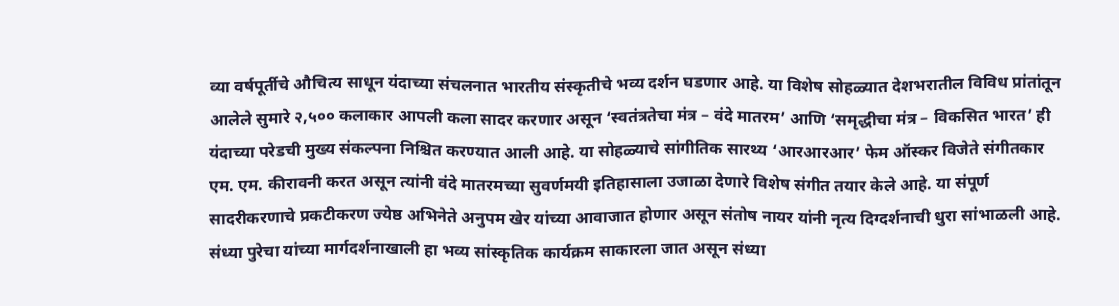व्या वर्षपूर्तीचे औचित्य साधून यंदाच्या संचलनात भारतीय संस्कृतीचे भव्य दर्शन घडणार आहे. या विशेष सोहळ्यात देशभरातील विविध प्रांतांतून आलेले सुमारे २,५०० कलाकार आपली कला सादर करणार असून ‘स्वतंत्रतेचा मंत्र – वंदे मातरम’ आणि ‘समृद्धीचा मंत्र – विकसित भारत’ ही यंदाच्या परेडची मुख्य संकल्पना निश्चित करण्यात आली आहे. या सोहळ्याचे सांगीतिक सारथ्य ‘आरआरआर’ फेम ऑस्कर विजेते संगीतकार एम. एम. कीरावनी करत असून त्यांनी वंदे मातरमच्या सुवर्णमयी इतिहासाला उजाळा देणारे विशेष संगीत तयार केले आहे. या संपूर्ण सादरीकरणाचे प्रकटीकरण ज्येष्ठ अभिनेते अनुपम खेर यांच्या आवाजात होणार असून संतोष नायर यांनी नृत्य दिग्दर्शनाची धुरा सांभाळली आहे. संध्या पुरेचा यांच्या मार्गदर्शनाखाली हा भव्य सांस्कृतिक कार्यक्रम साकारला जात असून संध्या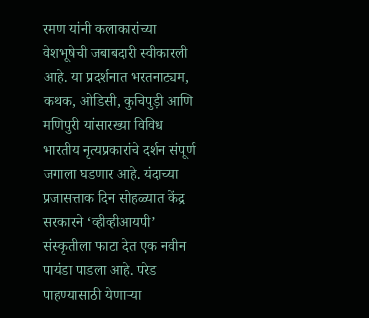रमण यांनी कलाकारांच्या वेशभूषेची जबाबदारी स्वीकारली आहे. या प्रदर्शनात भरतनाट्यम, कथक, ओडिसी, कुचिपुड़ी आणि मणिपुरी यांसारख्या विविध भारतीय नृत्यप्रकारांचे दर्शन संपूर्ण जगाला घडणार आहे. यंदाच्या प्रजासत्ताक दिन सोहळ्यात केंद्र सरकारने ‘व्हीव्हीआयपी’ संस्कृतीला फाटा देत एक नवीन पायंडा पाडला आहे. परेड पाहण्यासाठी येणाऱ्या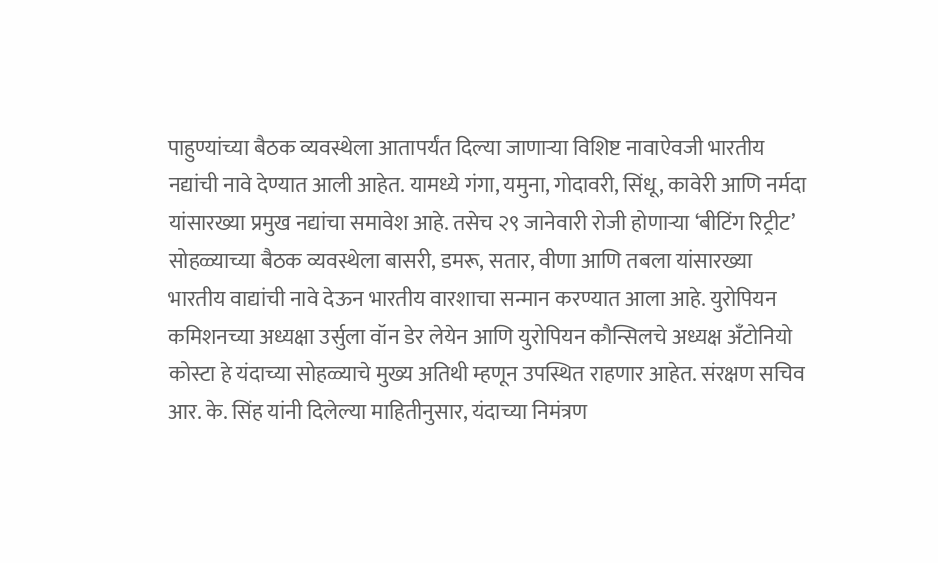पाहुण्यांच्या बैठक व्यवस्थेला आतापर्यंत दिल्या जाणाऱ्या विशिष्ट नावाऐवजी भारतीय नद्यांची नावे देण्यात आली आहेत. यामध्ये गंगा, यमुना, गोदावरी, सिंधू, कावेरी आणि नर्मदा यांसारख्या प्रमुख नद्यांचा समावेश आहे. तसेच २९ जानेवारी रोजी होणाऱ्या ‘बीटिंग रिट्रीट’ सोहळ्याच्या बैठक व्यवस्थेला बासरी, डमरू, सतार, वीणा आणि तबला यांसारख्या भारतीय वाद्यांची नावे देऊन भारतीय वारशाचा सन्मान करण्यात आला आहे. युरोपियन कमिशनच्या अध्यक्षा उर्सुला वॉन डेर लेयेन आणि युरोपियन कौन्सिलचे अध्यक्ष अँटोनियो कोस्टा हे यंदाच्या सोहळ्याचे मुख्य अतिथी म्हणून उपस्थित राहणार आहेत. संरक्षण सचिव आर. के. सिंह यांनी दिलेल्या माहितीनुसार, यंदाच्या निमंत्रण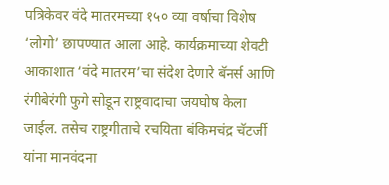पत्रिकेवर वंदे मातरमच्या १५० व्या वर्षाचा विशेष ‘लोगो’ छापण्यात आला आहे. कार्यक्रमाच्या शेवटी आकाशात ‘वंदे मातरम’चा संदेश देणारे बॅनर्स आणि रंगीबेरंगी फुगे सोडून राष्ट्रवादाचा जयघोष केला जाईल. तसेच राष्ट्रगीताचे रचयिता बंकिमचंद्र चॅटर्जी यांना मानवंदना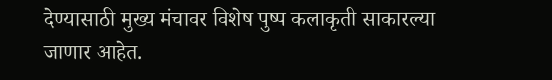देण्यासाठी मुख्य मंचावर विशेष पुष्प कलाकृती साकारल्या जाणार आहेत.